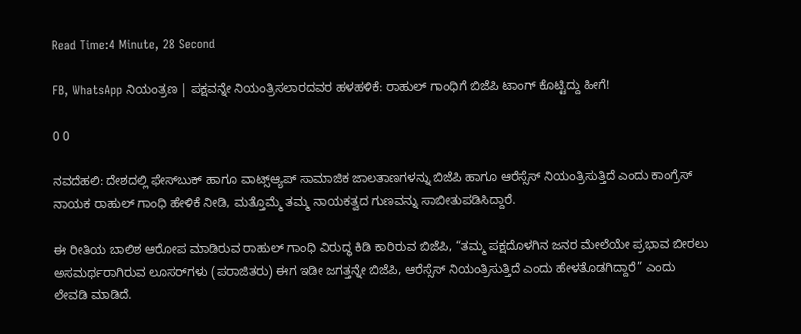Read Time:4 Minute, 28 Second

FB, WhatsApp ನಿಯಂತ್ರಣ | ಪಕ್ಷವನ್ನೇ ನಿಯಂತ್ರಿಸಲಾರದವರ ಹಳಹಳಿಕೆ: ರಾಹುಲ್ ಗಾಂಧಿಗೆ ಬಿಜೆಪಿ ಟಾಂಗ್ ಕೊಟ್ಟಿದ್ದು ಹೀಗೆ!

0 0

ನವದೆಹಲಿ: ದೇಶದಲ್ಲಿ ಫೇಸ್‌ಬುಕ್ ಹಾಗೂ ವಾಟ್ಸ್ಆ್ಯಪ್ ಸಾಮಾಜಿಕ ಜಾಲತಾಣಗಳನ್ನು ಬಿಜೆಪಿ ಹಾಗೂ ಆರೆಸ್ಸೆಸ್ ನಿಯಂತ್ರಿಸುತ್ತಿದೆ ಎಂದು ಕಾಂಗ್ರೆಸ್ ನಾಯಕ ರಾಹುಲ್ ಗಾಂಧಿ ಹೇಳಿಕೆ ನೀಡಿ, ಮತ್ತೊಮ್ಮೆ ತಮ್ಮ ನಾಯಕತ್ವದ ಗುಣವನ್ನು ಸಾಬೀತುಪಡಿಸಿದ್ದಾರೆ.

ಈ ರೀತಿಯ ಬಾಲಿಶ ಆರೋಪ ಮಾಡಿರುವ ರಾಹುಲ್ ಗಾಂಧಿ ವಿರುದ್ಧ ಕಿಡಿ ಕಾರಿರುವ ಬಿಜೆಪಿ, “ತಮ್ಮ ಪಕ್ಷದೊಳಗಿನ ಜನರ ಮೇಲೆಯೇ ಪ್ರಭಾವ ಬೀರಲು ಅಸಮರ್ಥರಾಗಿರುವ ಲೂಸರ್‌ಗಳು (ಪರಾಜಿತರು) ಈಗ ಇಡೀ ಜಗತ್ತನ್ನೇ ಬಿಜೆಪಿ, ಆರೆಸ್ಸೆಸ್ ನಿಯಂತ್ರಿಸುತ್ತಿದೆ ಎಂದು ಹೇಳತೊಡಗಿದ್ದಾರೆ” ಎಂದು ಲೇವಡಿ ಮಾಡಿದೆ.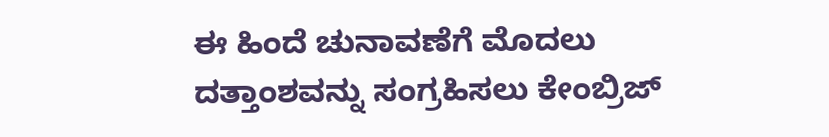ಈ ಹಿಂದೆ ಚುನಾವಣೆಗೆ ಮೊದಲು ದತ್ತಾಂಶವನ್ನು ಸಂಗ್ರಹಿಸಲು ಕೇಂಬ್ರಿಜ್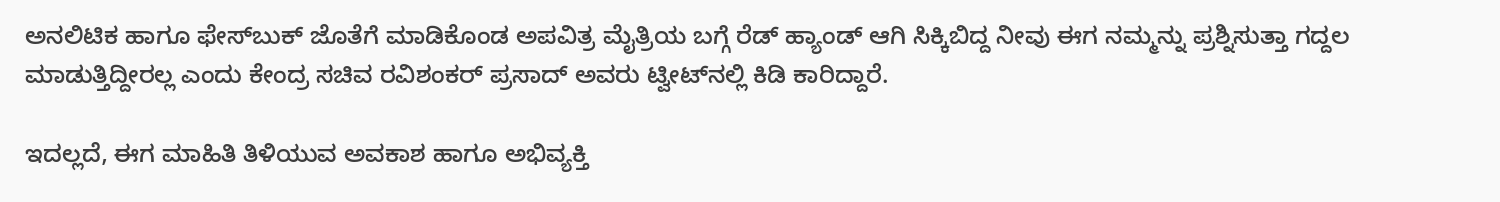ಅನಲಿಟಿಕ ಹಾಗೂ ಫೇಸ್‌ಬುಕ್ ಜೊತೆಗೆ ಮಾಡಿಕೊಂಡ ಅಪವಿತ್ರ ಮೈತ್ರಿಯ ಬಗ್ಗೆ ರೆಡ್ ಹ್ಯಾಂಡ್ ಆಗಿ ಸಿಕ್ಕಿಬಿದ್ದ ನೀವು ಈಗ ನಮ್ಮನ್ನು ಪ್ರಶ್ನಿಸುತ್ತಾ ಗದ್ದಲ ಮಾಡುತ್ತಿದ್ದೀರಲ್ಲ ಎಂದು ಕೇಂದ್ರ ಸಚಿವ ರವಿಶಂಕರ್ ಪ್ರಸಾದ್ ಅವರು ಟ್ವೀಟ್‌ನಲ್ಲಿ ಕಿಡಿ ಕಾರಿದ್ದಾರೆ.

ಇದಲ್ಲದೆ, ಈಗ ಮಾಹಿತಿ ತಿಳಿಯುವ ಅವಕಾಶ ಹಾಗೂ ಅಭಿವ್ಯಕ್ತಿ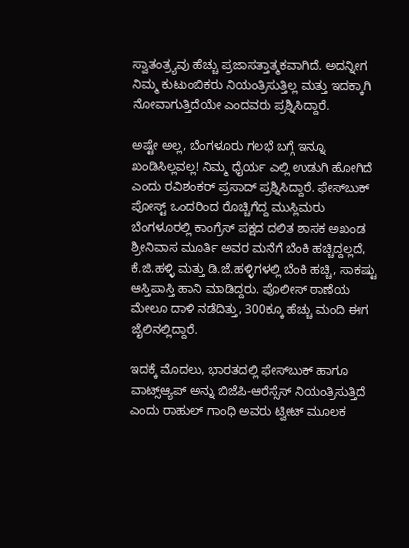ಸ್ವಾತಂತ್ರ್ಯವು ಹೆಚ್ಚು ಪ್ರಜಾಸತ್ತಾತ್ಮಕವಾಗಿದೆ. ಅದನ್ನೀಗ ನಿಮ್ಮ ಕುಟುಂಬಿಕರು ನಿಯಂತ್ರಿಸುತ್ತಿಲ್ಲ ಮತ್ತು ಇದಕ್ಕಾಗಿ ನೋವಾಗುತ್ತಿದೆಯೇ ಎಂದವರು ಪ್ರಶ್ನಿಸಿದ್ದಾರೆ.

ಅಷ್ಟೇ ಅಲ್ಲ, ಬೆಂಗಳೂರು ಗಲಭೆ ಬಗ್ಗೆ ಇನ್ನೂ ಖಂಡಿಸಿಲ್ಲವಲ್ಲ! ನಿಮ್ಮ ಧೈರ್ಯ ಎಲ್ಲಿ ಉಡುಗಿ ಹೋಗಿದೆ ಎಂದು ರವಿಶಂಕರ್ ಪ್ರಸಾದ್ ಪ್ರಶ್ನಿಸಿದ್ದಾರೆ. ಫೇಸ್‌ಬುಕ್ ಪೋಸ್ಟ್ ಒಂದರಿಂದ ರೊಚ್ಚಿಗೆದ್ದ ಮುಸ್ಲಿಮರು ಬೆಂಗಳೂರಲ್ಲಿ ಕಾಂಗ್ರೆಸ್ ಪಕ್ಷದ ದಲಿತ ಶಾಸಕ ಅಖಂಡ ಶ್ರೀನಿವಾಸ ಮೂರ್ತಿ ಅವರ ಮನೆಗೆ ಬೆಂಕಿ ಹಚ್ಚಿದ್ದಲ್ಲದೆ, ಕೆ.ಜಿ.ಹಳ್ಳಿ ಮತ್ತು ಡಿ.ಜೆ.ಹಳ್ಳಿಗಳಲ್ಲಿ ಬೆಂಕಿ ಹಚ್ಚಿ, ಸಾಕಷ್ಟು ಆಸ್ತಿಪಾಸ್ತಿ ಹಾನಿ ಮಾಡಿದ್ದರು. ಪೊಲೀಸ್ ಠಾಣೆಯ ಮೇಲೂ ದಾಳಿ ನಡೆದಿತ್ತು, 300ಕ್ಕೂ ಹೆಚ್ಚು ಮಂದಿ ಈಗ ಜೈಲಿನಲ್ಲಿದ್ದಾರೆ.

ಇದಕ್ಕೆ ಮೊದಲು, ಭಾರತದಲ್ಲಿ ಫೇಸ್‌ಬುಕ್ ಹಾಗೂ ವಾಟ್ಸ್ಆ್ಯಪ್ ಅನ್ನು ಬಿಜೆಪಿ-ಆರೆಸ್ಸೆಸ್ ನಿಯಂತ್ರಿಸುತ್ತಿದೆ ಎಂದು ರಾಹುಲ್ ಗಾಂಧಿ ಅವರು ಟ್ವೀಟ್ ಮೂಲಕ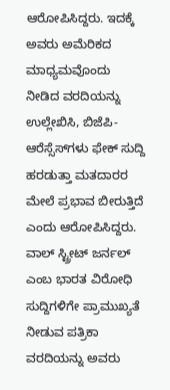ಆರೋಪಿಸಿದ್ದರು. ಇದಕ್ಕೆ ಅವರು ಅಮೆರಿಕದ ಮಾಧ್ಯಮವೊಂದು ನೀಡಿದ ವರದಿಯನ್ನು ಉಲ್ಲೇಖಿಸಿ, ಬಿಜೆಪಿ-ಆರೆಸ್ಸೆಸ್‌ಗಳು ಫೇಕ್ ಸುದ್ದಿ ಹರಡುತ್ತಾ ಮತದಾರರ ಮೇಲೆ ಪ್ರಭಾವ ಬೀರುತ್ತಿದೆ ಎಂದು ಆರೋಪಿಸಿದ್ದರು. ವಾಲ್ ಸ್ಟ್ರೀಟ್ ಜರ್ನಲ್ ಎಂಬ ಭಾರತ ವಿರೋಧಿ ಸುದ್ದಿಗಳಿಗೇ ಪ್ರಾಮುಖ್ಯತೆ ನೀಡುವ ಪತ್ರಿಕಾ ವರದಿಯನ್ನು ಅವರು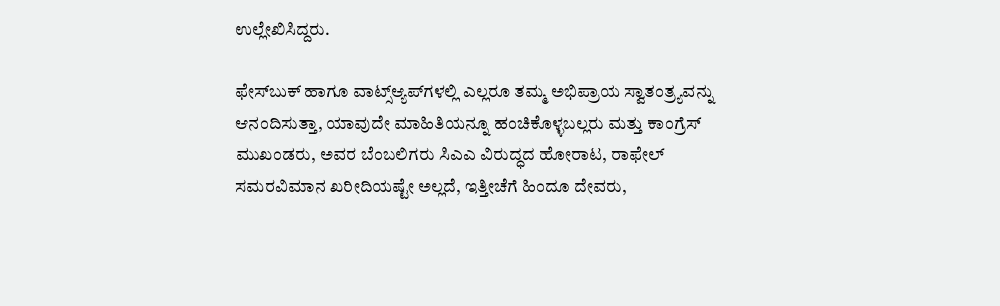ಉಲ್ಲೇಖಿಸಿದ್ದರು.

ಫೇಸ್‌ಬುಕ್ ಹಾಗೂ ವಾಟ್ಸ್ಆ್ಯಪ್‌ಗಳಲ್ಲಿ ಎಲ್ಲರೂ ತಮ್ಮ ಅಭಿಪ್ರಾಯ ಸ್ವಾತಂತ್ರ್ಯವನ್ನು ಆನಂದಿಸುತ್ತಾ, ಯಾವುದೇ ಮಾಹಿತಿಯನ್ನೂ ಹಂಚಿಕೊಳ್ಳಬಲ್ಲರು ಮತ್ತು ಕಾಂಗ್ರೆಸ್ ಮುಖಂಡರು, ಅವರ ಬೆಂಬಲಿಗರು ಸಿಎಎ ವಿರುದ್ಧದ ಹೋರಾಟ, ರಾಫೇಲ್ ಸಮರವಿಮಾನ ಖರೀದಿಯಷ್ಟೇ ಅಲ್ಲದೆ, ಇತ್ತೀಚೆಗೆ ಹಿಂದೂ ದೇವರು,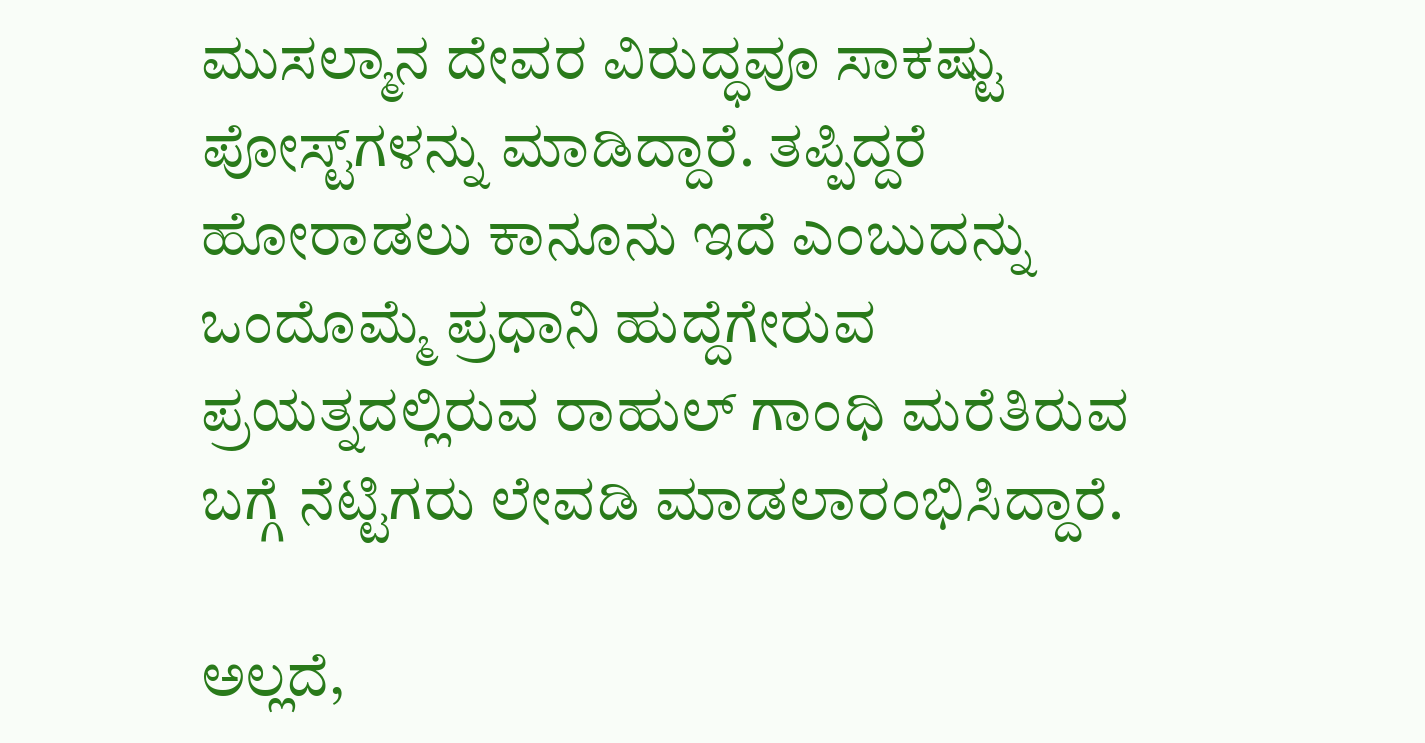ಮುಸಲ್ಮಾನ ದೇವರ ವಿರುದ್ಧವೂ ಸಾಕಷ್ಟು ಪೋಸ್ಟ್‌ಗಳನ್ನು ಮಾಡಿದ್ದಾರೆ. ತಪ್ಪಿದ್ದರೆ ಹೋರಾಡಲು ಕಾನೂನು ಇದೆ ಎಂಬುದನ್ನು ಒಂದೊಮ್ಮೆ ಪ್ರಧಾನಿ ಹುದ್ದೆಗೇರುವ ಪ್ರಯತ್ನದಲ್ಲಿರುವ ರಾಹುಲ್ ಗಾಂಧಿ ಮರೆತಿರುವ ಬಗ್ಗೆ ನೆಟ್ಟಿಗರು ಲೇವಡಿ ಮಾಡಲಾರಂಭಿಸಿದ್ದಾರೆ.

ಅಲ್ಲದೆ,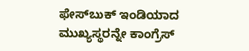ಫೇಸ್‌ಬುಕ್ ಇಂಡಿಯಾದ ಮುಖ್ಯಸ್ಥರನ್ನೇ ಕಾಂಗ್ರೆಸ್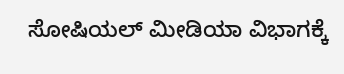ಸೋಷಿಯಲ್ ಮೀಡಿಯಾ ವಿಭಾಗಕ್ಕೆ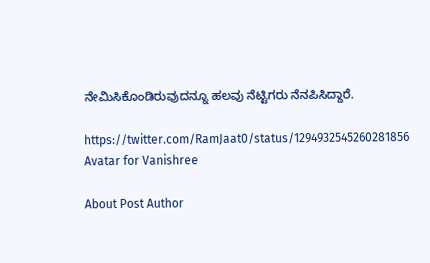ನೇಮಿಸಿಕೊಂಡಿರುವುದನ್ನೂ ಹಲವು ನೆಟ್ಟಿಗರು ನೆನಪಿಸಿದ್ದಾರೆ.

https://twitter.com/RamJaat0/status/1294932545260281856
Avatar for Vanishree

About Post Author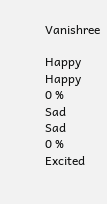Vanishree

Happy
Happy
0 %
Sad
Sad
0 %
Excited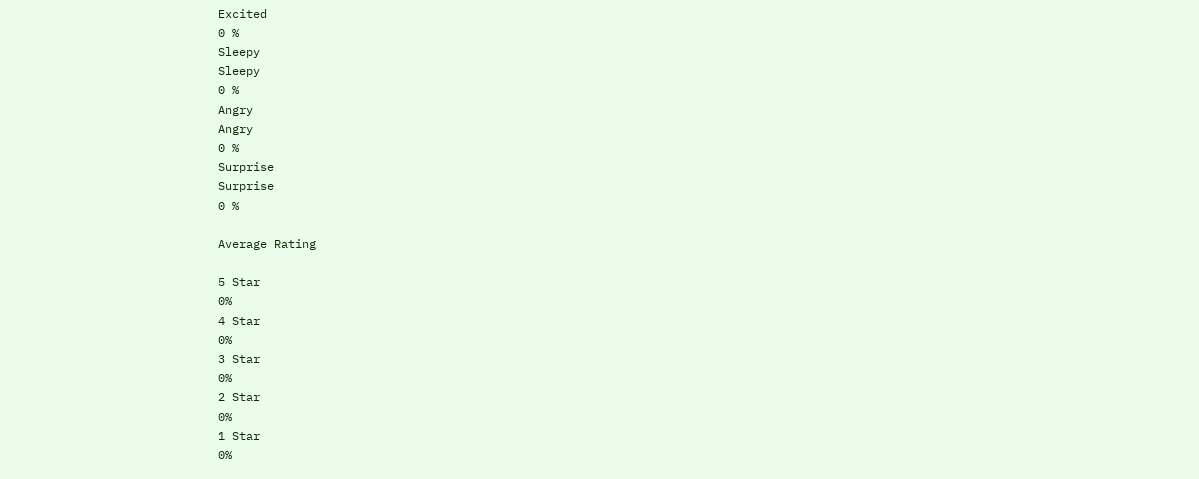Excited
0 %
Sleepy
Sleepy
0 %
Angry
Angry
0 %
Surprise
Surprise
0 %

Average Rating

5 Star
0%
4 Star
0%
3 Star
0%
2 Star
0%
1 Star
0%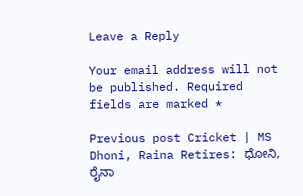Leave a Reply

Your email address will not be published. Required fields are marked *

Previous post Cricket | MS Dhoni, Raina Retires: ಧೋನಿ, ರೈನಾ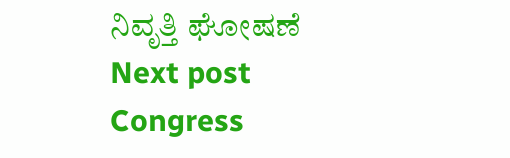ನಿವೃತ್ತಿ ಘೋಷಣೆ
Next post Congress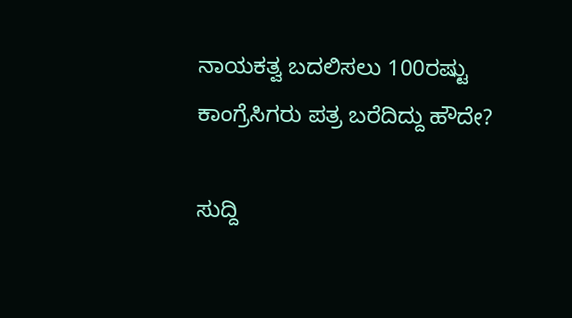ನಾಯಕತ್ವ ಬದಲಿಸಲು 100ರಷ್ಟು ಕಾಂಗ್ರೆಸಿಗರು ಪತ್ರ ಬರೆದಿದ್ದು ಹೌದೇ?

ಸುದ್ದಿ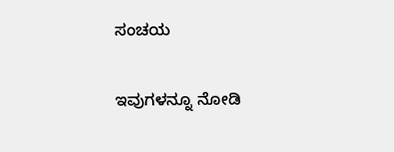ಸಂಚಯ

ಇವುಗಳನ್ನೂ ನೋಡಿ